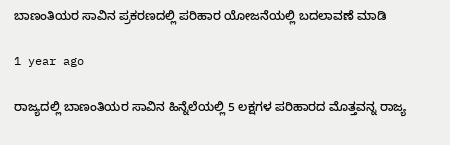ಬಾಣಂತಿಯರ ಸಾವಿನ ಪ್ರಕರಣದಲ್ಲಿ ಪರಿಹಾರ ಯೋಜನೆಯಲ್ಲಿ ಬದಲಾವಣೆ ಮಾಡಿ

1 year ago

ರಾಜ್ಯದಲ್ಲಿ ಬಾಣಂತಿಯರ ಸಾವಿನ ಹಿನ್ನೆಲೆಯಲ್ಲಿ 5 ಲಕ್ಷಗಳ ಪರಿಹಾರದ ಮೊತ್ತವನ್ನ ರಾಜ್ಯ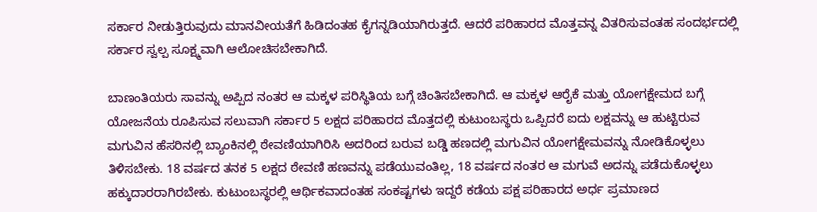ಸರ್ಕಾರ ನೀಡುತ್ತಿರುವುದು ಮಾನವೀಯತೆಗೆ ಹಿಡಿದಂತಹ ಕೈಗನ್ನಡಿಯಾಗಿರುತ್ತದೆ. ಆದರೆ ಪರಿಹಾರದ ಮೊತ್ತವನ್ನ ವಿತರಿಸುವಂತಹ ಸಂದರ್ಭದಲ್ಲಿ ಸರ್ಕಾರ ಸ್ವಲ್ಪ ಸೂಕ್ಷ್ಮವಾಗಿ ಆಲೋಚಿಸಬೇಕಾಗಿದೆ.

ಬಾಣಂತಿಯರು ಸಾವನ್ನು ಅಪ್ಪಿದ ನಂತರ ಆ ಮಕ್ಕಳ ಪರಿಸ್ಥಿತಿಯ ಬಗ್ಗೆ ಚಿಂತಿಸಬೇಕಾಗಿದೆ. ಆ ಮಕ್ಕಳ ಆರೈಕೆ ಮತ್ತು ಯೋಗಕ್ಷೇಮದ ಬಗ್ಗೆ ಯೋಜನೆಯ ರೂಪಿಸುವ ಸಲುವಾಗಿ ಸರ್ಕಾರ 5 ಲಕ್ಷದ ಪರಿಹಾರದ ಮೊತ್ತದಲ್ಲಿ ಕುಟುಂಬಸ್ಥರು ಒಪ್ಪಿದರೆ ಐದು ಲಕ್ಷವನ್ನು ಆ ಹುಟ್ಟಿರುವ ಮಗುವಿನ ಹೆಸರಿನಲ್ಲಿ ಬ್ಯಾಂಕಿನಲ್ಲಿ ಠೇವಣಿಯಾಗಿರಿಸಿ ಅದರಿಂದ ಬರುವ ಬಡ್ಡಿ ಹಣದಲ್ಲಿ ಮಗುವಿನ ಯೋಗಕ್ಷೇಮವನ್ನು ನೋಡಿಕೊಳ್ಳಲು ತಿಳಿಸಬೇಕು. 18 ವರ್ಷದ ತನಕ 5 ಲಕ್ಷದ ಠೇವಣಿ ಹಣವನ್ನು ಪಡೆಯುವಂತಿಲ್ಲ, 18 ವರ್ಷದ ನಂತರ ಆ ಮಗುವೆ ಅದನ್ನು ಪಡೆದುಕೊಳ್ಳಲು ಹಕ್ಕುದಾರರಾಗಿರಬೇಕು. ಕುಟುಂಬಸ್ಥರಲ್ಲಿ ಆರ್ಥಿಕವಾದಂತಹ ಸಂಕಷ್ಟಗಳು ಇದ್ದರೆ ಕಡೆಯ ಪಕ್ಷ ಪರಿಹಾರದ ಅರ್ಧ ಪ್ರಮಾಣದ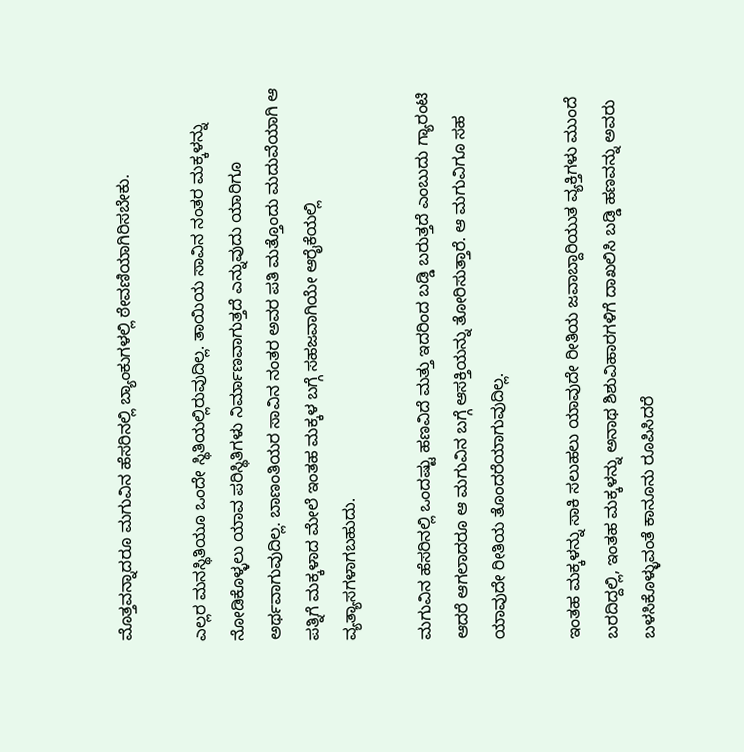ಮೊತ್ತವನ್ನಾದರೂ ಮಗುವಿನ ಹೆಸರಿನಲ್ಲಿ ಬ್ಯಾಂಕುಗಳಲ್ಲಿ ಠೇವಣಿಯಾಗಿರಿಸಬೇಕು.

ಎಲ್ಲರ ಮನಸ್ಥಿತಿಯೂ ಒಂದೇ ಸ್ಥಿತಿಯಲ್ಲಿರುವುದಿಲ್ಲ. ತಾಯಿಯ ಸಾವಿನ ನಂತರ ಮಕ್ಕಳನ್ನು ನೋಡಿಕೊಳ್ಳಲು ಯಾವ ಪರಿಸ್ಥಿತಿಗಳು ನಿರ್ಮಾಣವಾಗುತ್ತದೆ ಎನ್ನುವುದು ಯಾರಿಗೂ ಅರ್ಥವಾಗುವುದಿಲ್ಲ. ಬಾಣಂತಿಯರ ಸಾವಿನ ನಂತರ ಅವರ ಪತಿ ಮತ್ತೊಂದು ಮದುವೆಯಾಗಿ ಆ ಪತ್ನಿಗೆ ಮಕ್ಕಳಾದ ಮೇಲೆ ಇಂತಹ ಮಕ್ಕಳ ಬಗ್ಗೆ ಸಹಜವಾಗಿಯೇ ಆರೈಕೆಯಲ್ಲಿ ವ್ಯತ್ಯಾಸಗಳಾಗಬಹುದು.

ಮಗುವಿನ ಹೆಸರಿನಲ್ಲಿ ಒಂದಷ್ಟು ಹಣವಿದೆ ಮತ್ತು ಇದರಿಂದ ಬಡ್ಡಿ ಬರುತ್ತದೆ ಎಂಬುದು ಗ್ಯಾರಂಟಿ ಆದರೆ ಆಗಲಾದರೂ ಆ ಮಗುವಿನ ಬಗ್ಗೆ ಆಸಕ್ತಿಯನ್ನು ತೋರಿಸುತ್ತಾರೆ. ಆ ಮಗುವಿಗೂ ಸಹ ಯಾವುದೇ ರೀತಿಯ ತೊಂದರೆಯಾಗುವುದಿಲ್ಲ.

ಇಂತಹ ಮಕ್ಕಳನ್ನು ಸಾಕಿ ಸಲುಹಲು ಯಾವುದೇ ರೀತಿಯ ಜವಾಬ್ದಾರಿಯುತ ವ್ಯಕ್ತಿಗಳು ಮುಂದೆ ಬರದಿದ್ದಲ್ಲಿ, ಇಂತಹ ಮಕ್ಕಳನ್ನು ಅನಾಥ ಶಿಶುವಿಹಾರಗಳಿಗೆ ದಾಖಲಿಸಿ ಬಡ್ಡಿ ಹಣವನ್ನು ಅವರು ಬಳಸಿಕೊಳ್ಳುವಂತೆ ಕಾನೂನು ರೂಪಿಸಿದರೆ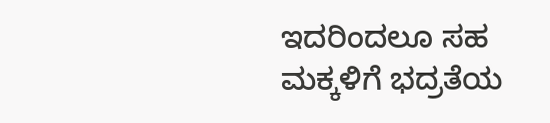ಇದರಿಂದಲೂ ಸಹ ಮಕ್ಕಳಿಗೆ ಭದ್ರತೆಯ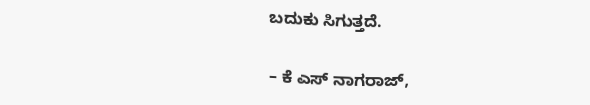ಬದುಕು ಸಿಗುತ್ತದೆ.

– ಕೆ ಎಸ್ ನಾಗರಾಜ್,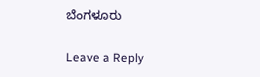ಬೆಂಗಳೂರು

Leave a Reply